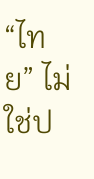“ไทย” ไม่ใช่ป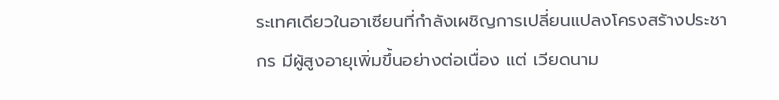ระเทศเดียวในอาเซียนที่กำลังเผชิญการเปลี่ยนแปลงโครงสร้างประชากร มีผู้สูงอายุเพิ่มขึ้นอย่างต่อเนื่อง แต่ เวียดนาม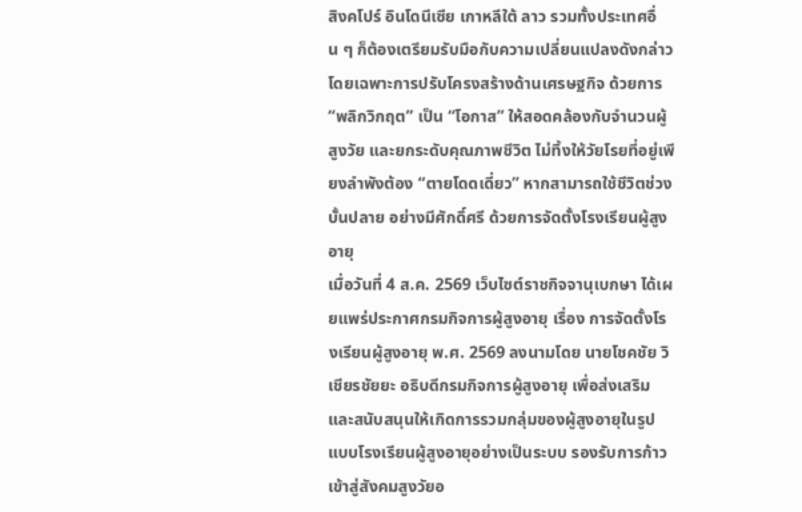สิงคโปร์ อินโดนีเซีย เกาหลีใต้ ลาว รวมทั้งประเทศอื่น ๆ ก็ต้องเตรียมรับมือกับความเปลี่ยนแปลงดังกล่าว โดยเฉพาะการปรับโครงสร้างด้านเศรษฐกิจ ด้วยการ “พลิกวิกฤต” เป็น “โอกาส” ให้สอดคล้องกับจำนวนผู้สูงวัย และยกระดับคุณภาพชีวิต ไม่ทิ้งให้วัยโรยที่อยู่เพียงลำพังต้อง “ตายโดดเดี่ยว” หากสามารถใช้ชีวิตช่วงบั้นปลาย อย่างมีศักดิ์ศรี ด้วยการจัดตั้งโรงเรียนผู้สูงอายุ
เมื่อวันที่ 4 ส.ค. 2569 เว็บไซต์ราชกิจจานุเบกษา ได้เผยแพร่ประกาศกรมกิจการผู้สูงอายุ เรื่อง การจัดตั้งโรงเรียนผู้สูงอายุ พ.ศ. 2569 ลงนามโดย นายโชคชัย วิเชียรชัยยะ อธิบดีกรมกิจการผู้สูงอายุ เพื่อส่งเสริมและสนับสนุนให้เกิดการรวมกลุ่มของผู้สูงอายุในรูปแบบโรงเรียนผู้สูงอายุอย่างเป็นระบบ รองรับการก้าวเข้าสู่สังคมสูงวัยอ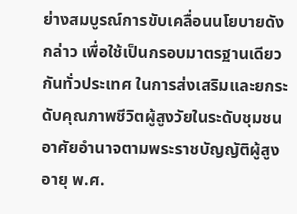ย่างสมบูรณ์การขับเคลื่อนนโยบายดังกล่าว เพื่อใช้เป็นกรอบมาตรฐานเดียวกันทั่วประเทศ ในการส่งเสริมและยกระดับคุณภาพชีวิตผู้สูงวัยในระดับชุมชน อาศัยอำนาจตามพระราชบัญญัติผู้สูงอายุ พ.ศ.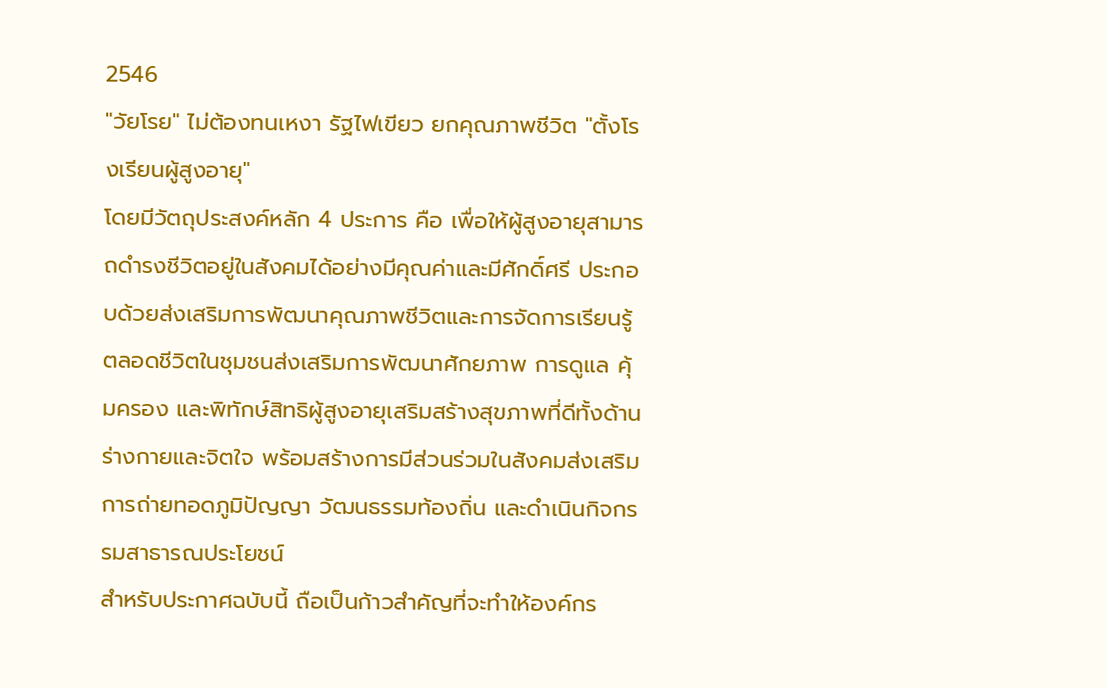2546
"วัยโรย" ไม่ต้องทนเหงา รัฐไฟเขียว ยกคุณภาพชีวิต "ตั้งโรงเรียนผู้สูงอายุ"
โดยมีวัตถุประสงค์หลัก 4 ประการ คือ เพื่อให้ผู้สูงอายุสามารถดำรงชีวิตอยู่ในสังคมได้อย่างมีคุณค่าและมีศักดิ์ศรี ประกอบด้วยส่งเสริมการพัฒนาคุณภาพชีวิตและการจัดการเรียนรู้ตลอดชีวิตในชุมชนส่งเสริมการพัฒนาศักยภาพ การดูแล คุ้มครอง และพิทักษ์สิทธิผู้สูงอายุเสริมสร้างสุขภาพที่ดีทั้งด้านร่างกายและจิตใจ พร้อมสร้างการมีส่วนร่วมในสังคมส่งเสริมการถ่ายทอดภูมิปัญญา วัฒนธรรมท้องถิ่น และดำเนินกิจกรรมสาธารณประโยชน์
สำหรับประกาศฉบับนี้ ถือเป็นก้าวสำคัญที่จะทำให้องค์กร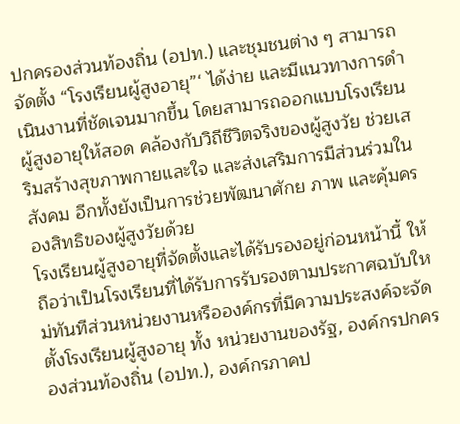ปกครองส่วนท้องถิ่น (อปท.) และชุมชนต่าง ๆ สามารถจัดตั้ง “โรงเรียนผู้สูงอายุ”‘ ได้ง่าย และมีแนวทางการดำเนินงานที่ชัดเจนมากขึ้น โดยสามารถออกแบบโรงเรียนผู้สูงอายุให้สอด คล้องกับวิถีชีวิตจริงของผู้สูงวัย ช่วยเสริมสร้างสุขภาพกายและใจ และส่งเสริมการมีส่วนร่วมในสังคม อีกทั้งยังเป็นการช่วยพัฒนาศักย ภาพ และคุ้มครองสิทธิของผู้สูงวัยด้วย
โรงเรียนผู้สูงอายุที่จัดตั้งและได้รับรองอยู่ก่อนหน้านี้ ให้ถือว่าเป็นโรงเรียนที่ได้รับการรับรองตามประกาศฉบับใหม่ทันทีส่วนหน่วยงานหรือองค์กรที่มีความประสงค์จะจัดตั้งโรงเรียนผู้สูงอายุ ทั้ง หน่วยงานของรัฐ, องค์กรปกครองส่วนท้องถิ่น (อปท.), องค์กรภาคป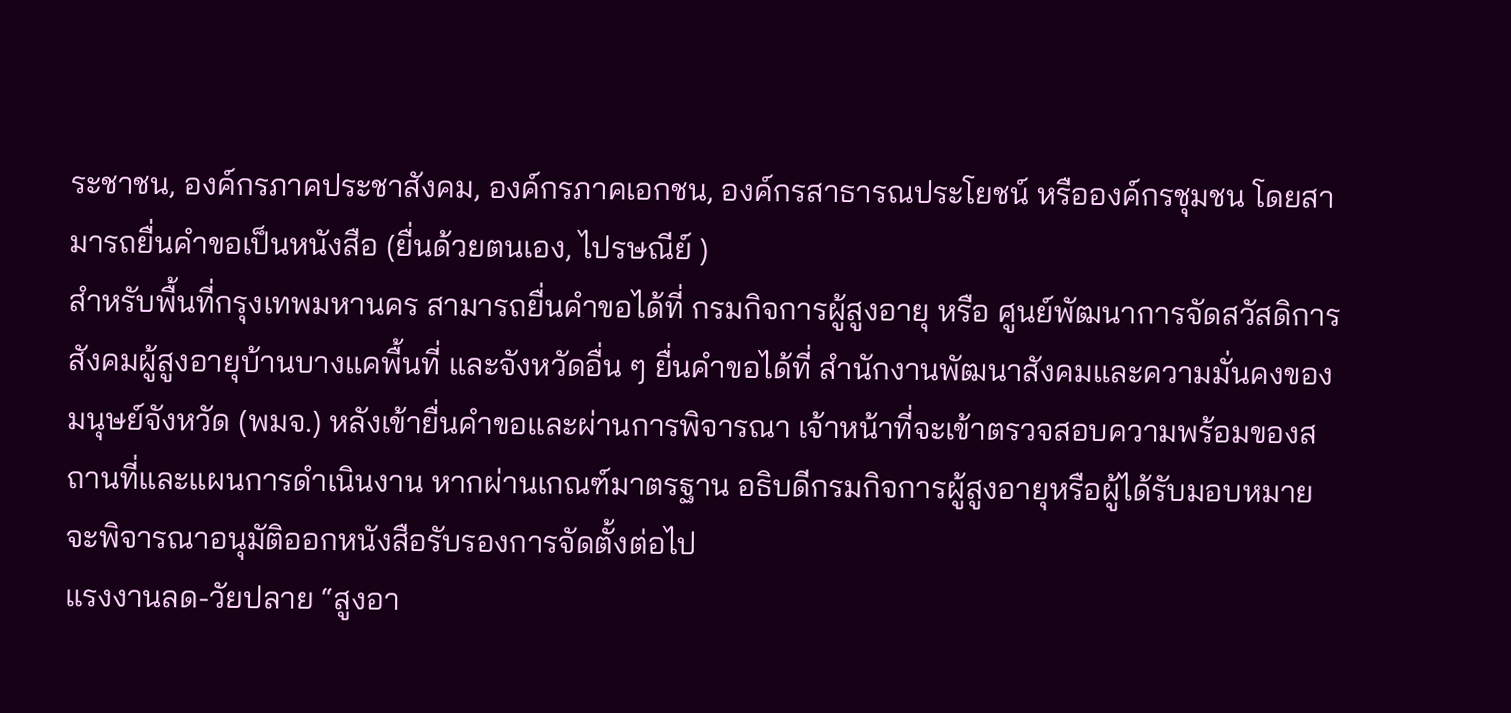ระชาชน, องค์กรภาคประชาสังคม, องค์กรภาคเอกชน, องค์กรสาธารณประโยชน์ หรือองค์กรชุมชน โดยสามารถยื่นคำขอเป็นหนังสือ (ยื่นด้วยตนเอง, ไปรษณีย์ )
สำหรับพื้นที่กรุงเทพมหานคร สามารถยื่นคำขอได้ที่ กรมกิจการผู้สูงอายุ หรือ ศูนย์พัฒนาการจัดสวัสดิการสังคมผู้สูงอายุบ้านบางแคพื้นที่ และจังหวัดอื่น ๆ ยื่นคำขอได้ที่ สำนักงานพัฒนาสังคมและความมั่นคงของมนุษย์จังหวัด (พมจ.) หลังเข้ายื่นคำขอและผ่านการพิจารณา เจ้าหน้าที่จะเข้าตรวจสอบความพร้อมของสถานที่และแผนการดำเนินงาน หากผ่านเกณฑ์มาตรฐาน อธิบดีกรมกิจการผู้สูงอายุหรือผู้ได้รับมอบหมายจะพิจารณาอนุมัติออกหนังสือรับรองการจัดตั้งต่อไป
แรงงานลด-วัยปลาย “สูงอา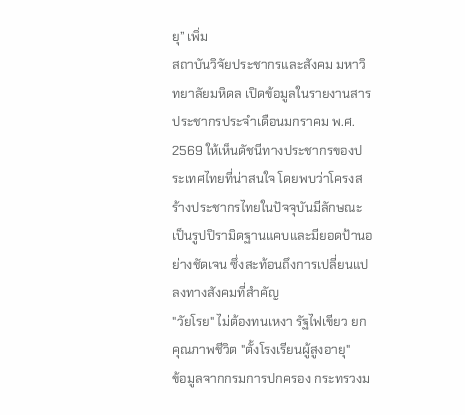ยุ” เพิ่ม
สถาบันวิจัยประชากรและสังคม มหาวิทยาลัยมหิดล เปิดข้อมูลในรายงานสารประชากรประจำเดือนมกราคม พ.ศ. 2569 ให้เห็นดัชนีทางประชากรของประเทศไทยที่น่าสนใจ โดยพบว่าโครงสร้างประชากรไทยในปัจจุบันมีลักษณะเป็นรูปปิรามิดฐานแคบและมียอดป้านอย่างชัดเจน ซึ่งสะท้อนถึงการเปลี่ยนแปลงทางสังคมที่สำคัญ
"วัยโรย" ไม่ต้องทนเหงา รัฐไฟเขียว ยกคุณภาพชีวิต "ตั้งโรงเรียนผู้สูงอายุ"
ข้อมูลจากกรมการปกครอง กระทรวงม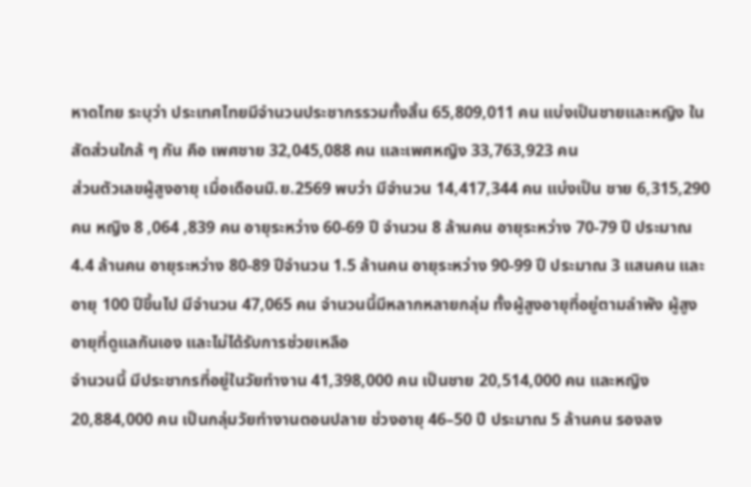หาดไทย ระบุว่า ประเทศไทยมีจำนวนประชากรรวมทั้งสิ้น 65,809,011 คน แบ่งเป็นชายและหญิง ในสัดส่วนใกล้ ๆ กัน คือ เพศชาย 32,045,088 คน และเพศหญิง 33,763,923 คน
ส่วนตัวเลขผู้สูงอายุ เมื่อเดือนมิ.ย.2569 พบว่า มีจำนวน 14,417,344 คน แบ่งเป็น ชาย 6,315,290 คน หญิง 8 ,064 ,839 คน อายุระหว่าง 60-69 ปี จำนวน 8 ล้านคน อายุระหว่าง 70-79 ปี ประมาณ 4.4 ล้านคน อายุระหว่าง 80-89 ปีจำนวน 1.5 ล้านคน อายุระหว่าง 90-99 ปี ประมาณ 3 แสนคน และอายุ 100 ปีขึ้นไป มีจำนวน 47,065 คน จำนวนนี้มีหลากหลายกลุ่ม ทั้งผู้สูงอายุที่อยู่ตามลำพัง ผู้สูงอายุที่ดูแลกันเอง และไม่ได้รับการช่วยเหลือ
จำนวนนี้ มีประชากรที่อยู่ในวัยทำงาน 41,398,000 คน เป็นชาย 20,514,000 คน และหญิง 20,884,000 คน เป็นกลุ่มวัยทำงานตอนปลาย ช่วงอายุ 46–50 ปี ประมาณ 5 ล้านคน รองลง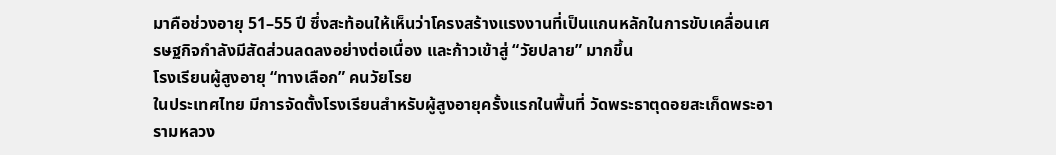มาคือช่วงอายุ 51–55 ปี ซึ่งสะท้อนให้เห็นว่าโครงสร้างแรงงานที่เป็นแกนหลักในการขับเคลื่อนเศรษฐกิจกำลังมีสัดส่วนลดลงอย่างต่อเนื่อง และก้าวเข้าสู่ “วัยปลาย” มากขึ้น
โรงเรียนผู้สูงอายุ “ทางเลือก” คนวัยโรย
ในประเทศไทย มีการจัดตั้งโรงเรียนสำหรับผู้สูงอายุครั้งแรกในพื้นที่ วัดพระธาตุดอยสะเก็ดพระอารามหลวง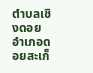ตำบลเชิงดอย อำเภอดอยสะเก็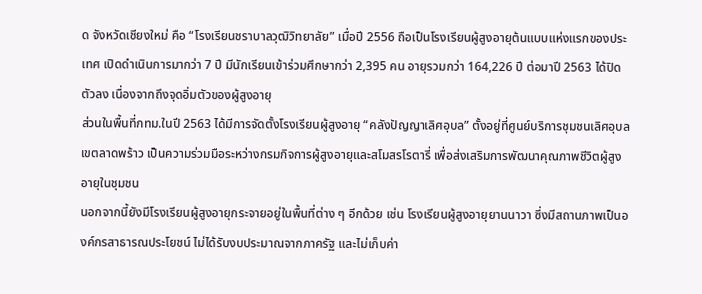ด จังหวัดเชียงใหม่ คือ “โรงเรียนชราบาลวุฒิวิทยาลัย” เมื่อปี 2556 ถือเป็นโรงเรียนผู้สูงอายุต้นแบบแห่งแรกของประเทศ เปิดดำเนินการมากว่า 7 ปี มีนักเรียนเข้าร่วมศึกษากว่า 2,395 คน อายุรวมกว่า 164,226 ปี ต่อมาปี 2563 ได้ปิดตัวลง เนื่องจากถึงจุดอิ่มตัวของผู้สูงอายุ
ส่วนในพื้นที่กทม.ในปี 2563 ได้มีการจัดตั้งโรงเรียนผู้สูงอายุ “คลังปัญญาเลิศอุบล” ตั้งอยู่ที่ศูนย์บริการชุมชนเลิศอุบล เขตลาดพร้าว เป็นความร่วมมือระหว่างกรมกิจการผู้สูงอายุและสโมสรโรตารี่ เพื่อส่งเสริมการพัฒนาคุณภาพชีวิตผู้สูงอายุในชุมชน
นอกจากนี้ยังมีโรงเรียนผู้สูงอายุกระจายอยู่ในพื้นที่ต่าง ๆ อีกด้วย เช่น โรงเรียนผู้สูงอายุยานนาวา ซึ่งมีสถานภาพเป็นองค์กรสาธารณประโยชน์ ไม่ได้รับงบประมาณจากภาครัฐ และไม่เก็บค่า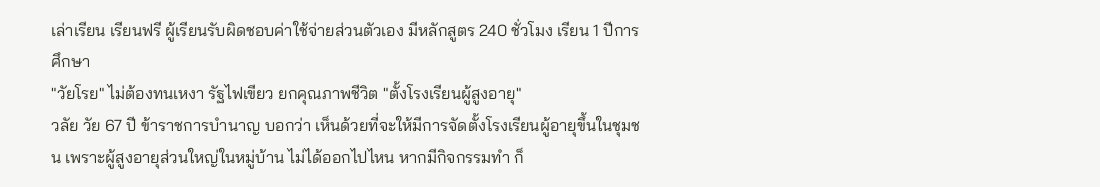เล่าเรียน เรียนฟรี ผู้เรียนรับผิดชอบค่าใช้จ่ายส่วนตัวเอง มีหลักสูตร 240 ชั่วโมง เรียน 1 ปีการศึกษา
"วัยโรย" ไม่ต้องทนเหงา รัฐไฟเขียว ยกคุณภาพชีวิต "ตั้งโรงเรียนผู้สูงอายุ"
วลัย วัย 67 ปี ข้าราชการบำนาญ บอกว่า เห็นด้วยที่จะให้มีการจัดตั้งโรงเรียนผู้อายุขึ้นในชุมชน เพราะผู้สูงอายุส่วนใหญ่ในหมู่บ้าน ไม่ได้ออกไปไหน หากมีกิจกรรมทำ ก็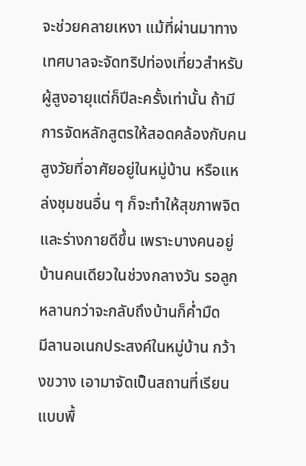จะช่วยคลายเหงา แม้ที่ผ่านมาทางเทศบาลจะจัดทริปท่องเที่ยวสำหรับผู้สูงอายุแต่ก็ปีละครั้งเท่านั้น ถ้ามีการจัดหลักสูตรให้สอดคล้องกับคนสูงวัยที่อาศัยอยู่ในหมู่บ้าน หรือแหล่งชุมชนอื่น ๆ ก็จะทำให้สุขภาพจิต และร่างกายดีขึ้น เพราะบางคนอยู่บ้านคนเดียวในช่วงกลางวัน รอลูกหลานกว่าจะกลับถึงบ้านก็ค่ำมืด
มีลานอเนกประสงค์ในหมู่บ้าน กว้างขวาง เอามาจัดเป็นสถานที่เรียนแบบพื้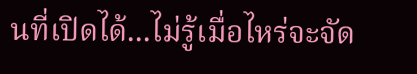นที่เปิดได้...ไม่รู้เมื่อไหร่จะจัด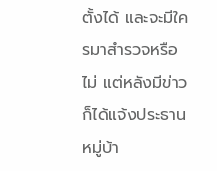ตั้งได้ และจะมีใครมาสำรวจหรือไม่ แต่หลังมีข่าวก็ได้แจ้งประธานหมู่บ้า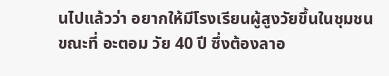นไปแล้วว่า อยากให้มีโรงเรียนผู้สูงวัยขึ้นในชุมชน
ขณะที่ อะตอม วัย 40 ปี ซึ่งต้องลาอ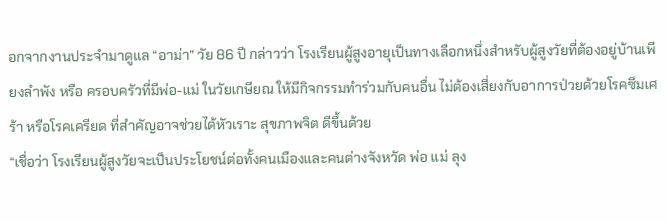อกจากงานประจำมาดูแล “อาม่า” วัย 86 ปี กล่าวว่า โรงเรียนผู้สูงอายุเป็นทางเลือกหนึ่งสำหรับผู้สูงวัยที่ต้องอยู่บ้านเพียงลำพัง หรือ ครอบครัวที่มีพ่อ-แม่ ในวัยเกษียณ ให้มีกิจกรรมทำร่วมกับคนอื่น ไม่ต้องเสี่ยงกับอาการป่วยด้วยโรคซึมเศร้า หรือโรคเครียด ที่สำคัญอาจช่วยได้หัวเราะ สุขภาพจิต ดีขึ้นด้วย
“เชื่อว่า โรงเรียนผู้สูงวัยจะเป็นประโยชน์ต่อทั้งคนเมืองและคนต่างจังหวัด พ่อ แม่ ลุง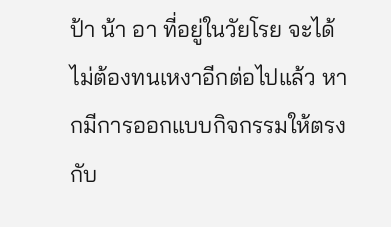ป้า น้า อา ที่อยู่ในวัยโรย จะได้ไม่ต้องทนเหงาอีกต่อไปแล้ว หากมีการออกแบบกิจกรรมให้ตรงกับ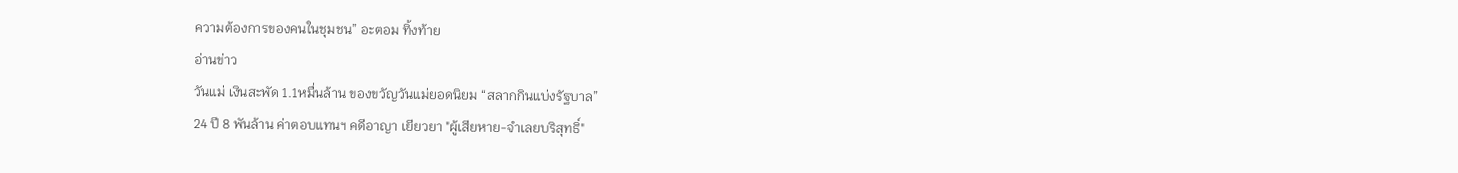ความต้องการของคนในชุมชน” อะตอม ทิ้งท้าย
อ่านข่าว
วันแม่ เงินสะพัด 1.1หมื่นล้าน ของขวัญวันแม่ยอดนิยม “สลากกินแบ่งรัฐบาล”
24 ปี 8 พันล้าน ค่าตอบแทนฯ คดีอาญา เยียวยา "ผู้เสียหาย-จำเลยบริสุทธิ์"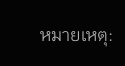หมายเหตุ: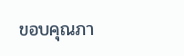ขอบคุณภา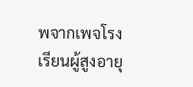พจากเพจโรงเรียนผู้สูงอายุ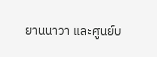ยานนาวา และศูนย์บ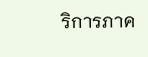ริการภาค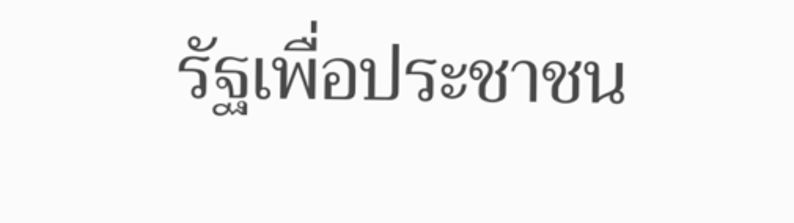รัฐเพื่อประชาชน